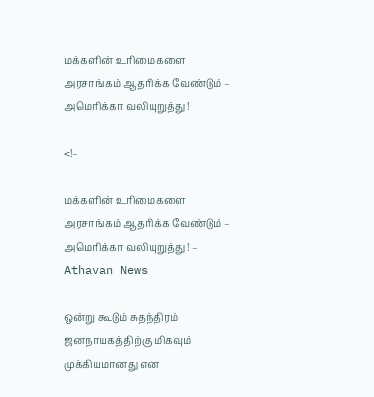மக்களின் உரிமைகளை அரசாங்கம் ஆதரிக்க வேண்டும் – அமெரிக்கா வலியுறுத்து !

<!–

மக்களின் உரிமைகளை அரசாங்கம் ஆதரிக்க வேண்டும் – அமெரிக்கா வலியுறுத்து ! – Athavan News

ஒன்று கூடும் சுதந்திரம் ஜனநாயகத்திற்கு மிகவும் முக்கியமானது என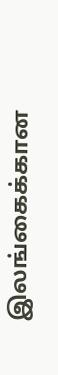இலங்கைக்கான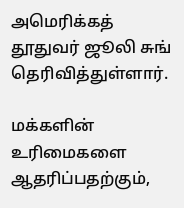அமெரிக்கத் தூதுவர் ஜூலி சுங் தெரிவித்துள்ளார்.

மக்களின் உரிமைகளை ஆதரிப்பதற்கும்,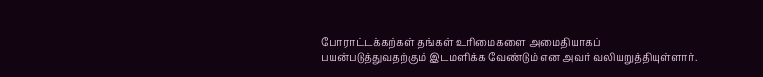போராட்டக்கற்கள் தங்கள் உரிமைகளை அமைதியாகப் பயன்படுத்துவதற்கும் இடமளிக்க வேண்டும் என அவர் வலியறுத்தியுள்ளார்.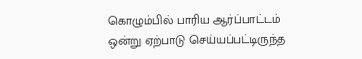கொழும்பில் பாரிய ஆர்ப்பாட்டம் ஒன்று ஏற்பாடு செய்யப்பட்டிருந்த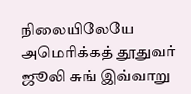நிலையிலேயே அமெரிக்கத் தூதுவர் ஜூலி சுங் இவ்வாறு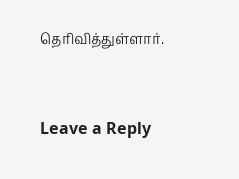தெரிவித்துள்ளார்.


Leave a Reply